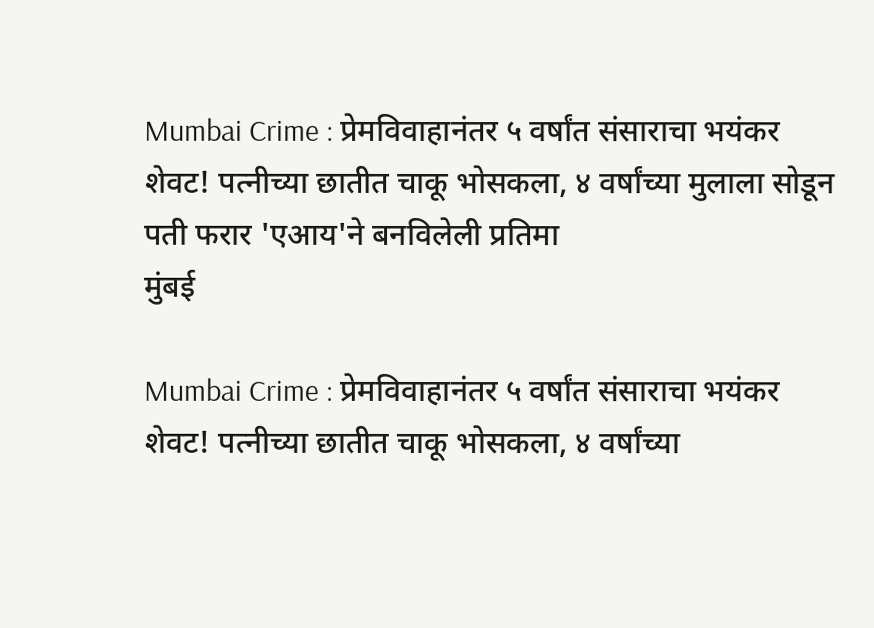Mumbai Crime : प्रेमविवाहानंतर ५ वर्षांत संसाराचा भयंकर शेवट! पत्नीच्या छातीत चाकू भोसकला, ४ वर्षांच्या मुलाला सोडून पती फरार 'एआय'ने बनविलेली प्रतिमा
मुंबई

Mumbai Crime : प्रेमविवाहानंतर ५ वर्षांत संसाराचा भयंकर शेवट! पत्नीच्या छातीत चाकू भोसकला, ४ वर्षांच्या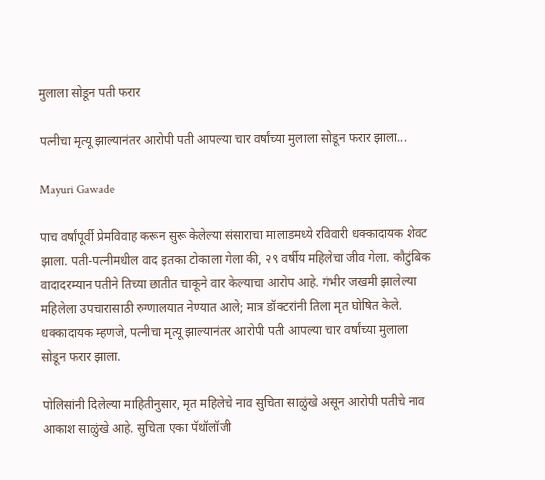मुलाला सोडून पती फरार

पत्नीचा मृत्यू झाल्यानंतर आरोपी पती आपल्या चार वर्षांच्या मुलाला सोडून फरार झाला...

Mayuri Gawade

पाच वर्षांपूर्वी प्रेमविवाह करून सुरू केलेल्या संसाराचा मालाडमध्ये रविवारी धक्कादायक शेवट झाला. पती-पत्नीमधील वाद इतका टोकाला गेला की, २९ वर्षीय महिलेचा जीव गेला. कौटुंबिक वादादरम्यान पतीने तिच्या छातीत चाकूने वार केल्याचा आरोप आहे. गंभीर जखमी झालेल्या महिलेला उपचारासाठी रुग्णालयात नेण्यात आले; मात्र डॉक्टरांनी तिला मृत घोषित केले. धक्कादायक म्हणजे, पत्नीचा मृत्यू झाल्यानंतर आरोपी पती आपल्या चार वर्षांच्या मुलाला सोडून फरार झाला.

पोलिसांनी दिलेल्या माहितीनुसार, मृत महिलेचे नाव सुचिता साळुंखे असून आरोपी पतीचे नाव आकाश साळुंखे आहे. सुचिता एका पॅथॉलॉजी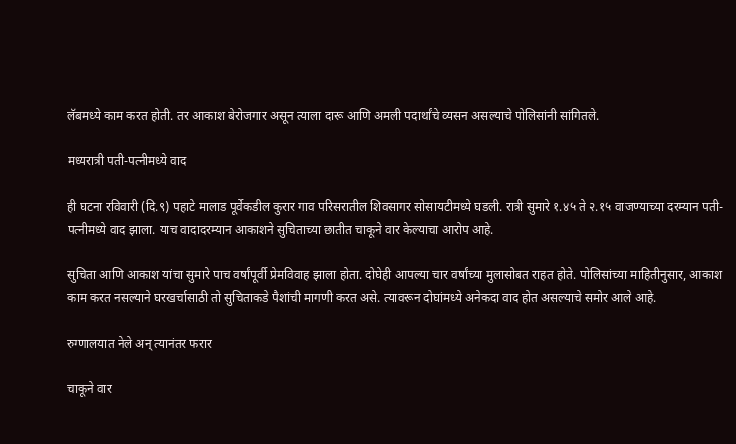लॅबमध्ये काम करत होती. तर आकाश बेरोजगार असून त्याला दारू आणि अमली पदार्थांचे व्यसन असल्याचे पोलिसांनी सांगितले.

मध्यरात्री पती-पत्नीमध्ये वाद

ही घटना रविवारी (दि.९) पहाटे मालाड पूर्वेकडील कुरार गाव परिसरातील शिवसागर सोसायटीमध्ये घडली. रात्री सुमारे १.४५ ते २.१५ वाजण्याच्या दरम्यान पती-पत्नीमध्ये वाद झाला. याच वादादरम्यान आकाशने सुचिताच्या छातीत चाकूने वार केल्याचा आरोप आहे.

सुचिता आणि आकाश यांचा सुमारे पाच वर्षांपूर्वी प्रेमविवाह झाला होता. दोघेही आपल्या चार वर्षांच्या मुलासोबत राहत होते. पोलिसांच्या माहितीनुसार, आकाश काम करत नसल्याने घरखर्चासाठी तो सुचिताकडे पैशांची मागणी करत असे. त्यावरून दोघांमध्ये अनेकदा वाद होत असल्याचे समोर आले आहे.

रुग्णालयात नेले अन् त्यानंतर फरार

चाकूने वार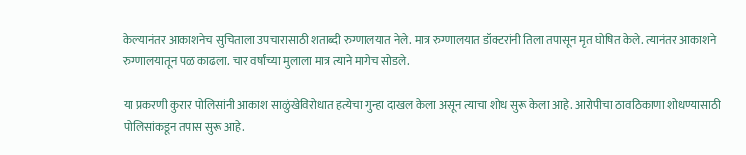केल्यानंतर आकाशनेच सुचिताला उपचारासाठी शताब्दी रुग्णालयात नेले. मात्र रुग्णालयात डॉक्टरांनी तिला तपासून मृत घोषित केले. त्यानंतर आकाशने रुग्णालयातून पळ काढला. चार वर्षांच्या मुलाला मात्र त्याने मागेच सोडले.

या प्रकरणी कुरार पोलिसांनी आकाश साळुंखेविरोधात हत्येचा गुन्हा दाखल केला असून त्याचा शोध सुरू केला आहे. आरोपीचा ठावठिकाणा शोधण्यासाठी पोलिसांकडून तपास सुरू आहे.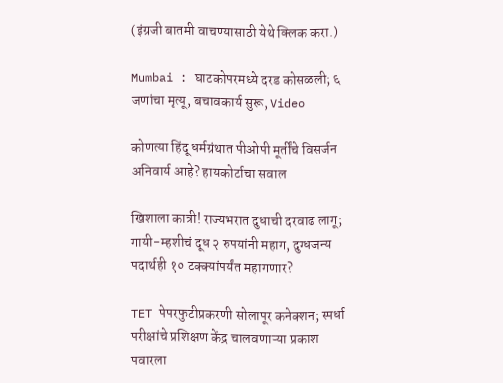(इंग्रजी बातमी वाचण्यासाठी येथे क्लिक करा.)

Mumbai : घाटकोपरमध्ये दरड कोसळली; ६ जणांचा मृत्यू, बचावकार्य सुरू, Video

कोणत्या हिंदू धर्मग्रंथात पीओपी मूर्तींचे विसर्जन अनिवार्य आहे? हायकोर्टाचा सवाल

खिशाला कात्री! राज्यभरात दुधाची दरवाढ लागू; गायी-म्हशीचं दूध २ रुपयांनी महाग, दुग्धजन्य पदार्थही १० टक्क्यांपर्यंत महागणार?

TET पेपरफुटीप्रकरणी सोलापूर कनेक्शन; स्पर्धा परीक्षांचे प्रशिक्षण केंद्र चालवणाऱ्या प्रकाश पवारला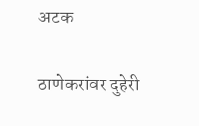अटक

ठाणेकरांवर दुहेरी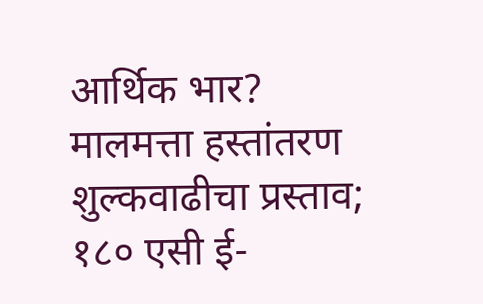आर्थिक भार? मालमत्ता हस्तांतरण शुल्कवाढीचा प्रस्ताव; १८० एसी ई-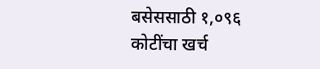बसेससाठी १,०९६ कोटींचा खर्च